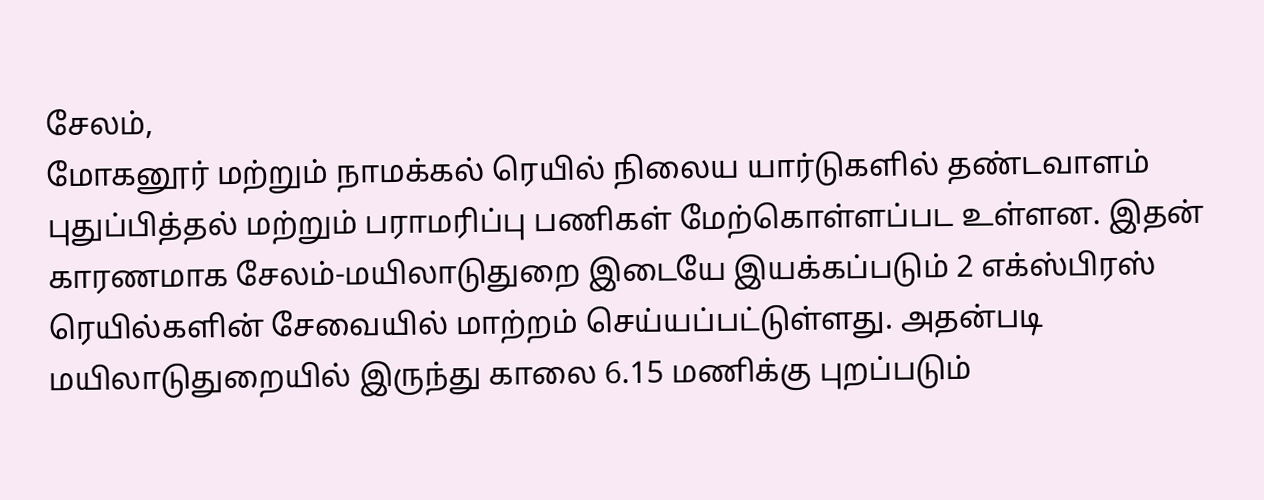சேலம்,
மோகனூர் மற்றும் நாமக்கல் ரெயில் நிலைய யார்டுகளில் தண்டவாளம் புதுப்பித்தல் மற்றும் பராமரிப்பு பணிகள் மேற்கொள்ளப்பட உள்ளன. இதன் காரணமாக சேலம்-மயிலாடுதுறை இடையே இயக்கப்படும் 2 எக்ஸ்பிரஸ் ரெயில்களின் சேவையில் மாற்றம் செய்யப்பட்டுள்ளது. அதன்படி மயிலாடுதுறையில் இருந்து காலை 6.15 மணிக்கு புறப்படும்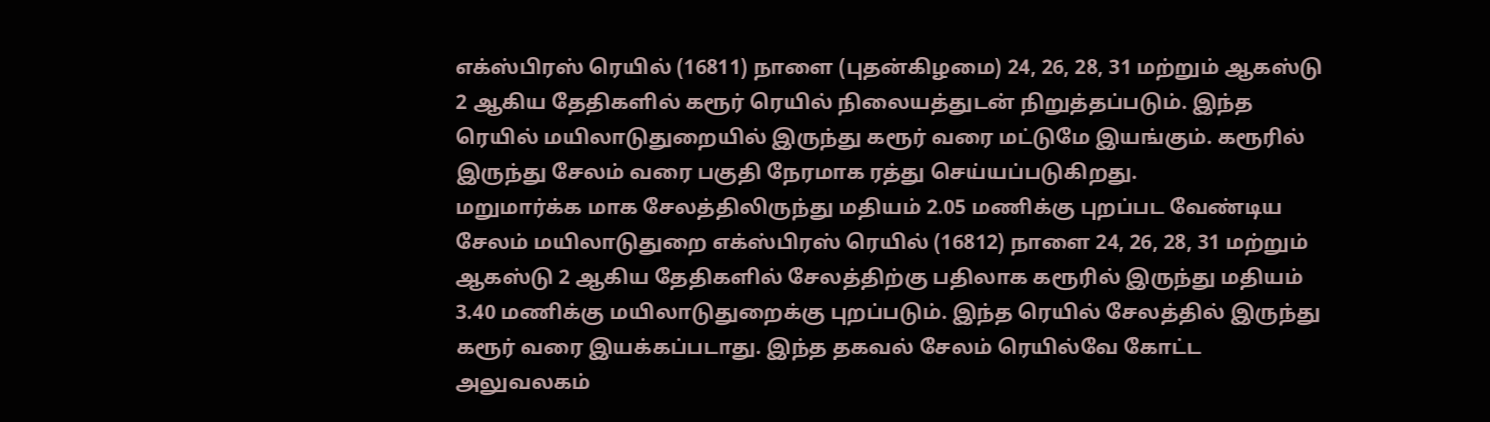எக்ஸ்பிரஸ் ரெயில் (16811) நாளை (புதன்கிழமை) 24, 26, 28, 31 மற்றும் ஆகஸ்டு 2 ஆகிய தேதிகளில் கரூர் ரெயில் நிலையத்துடன் நிறுத்தப்படும். இந்த ரெயில் மயிலாடுதுறையில் இருந்து கரூர் வரை மட்டுமே இயங்கும். கரூரில் இருந்து சேலம் வரை பகுதி நேரமாக ரத்து செய்யப்படுகிறது.
மறுமார்க்க மாக சேலத்திலிருந்து மதியம் 2.05 மணிக்கு புறப்பட வேண்டிய சேலம் மயிலாடுதுறை எக்ஸ்பிரஸ் ரெயில் (16812) நாளை 24, 26, 28, 31 மற்றும் ஆகஸ்டு 2 ஆகிய தேதிகளில் சேலத்திற்கு பதிலாக கரூரில் இருந்து மதியம் 3.40 மணிக்கு மயிலாடுதுறைக்கு புறப்படும். இந்த ரெயில் சேலத்தில் இருந்து கரூர் வரை இயக்கப்படாது. இந்த தகவல் சேலம் ரெயில்வே கோட்ட அலுவலகம்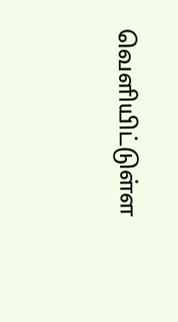வெளியிட்டுள்ள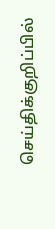செய்திக்குறிப்பில்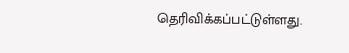தெரிவிக்கப்பட்டுள்ளது.